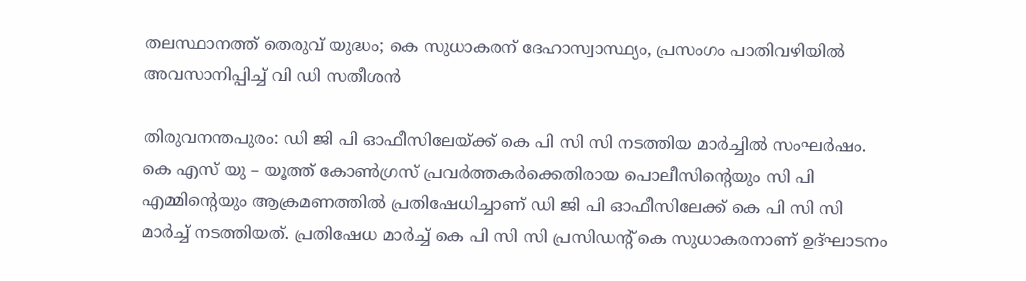തലസ്ഥാനത്ത് തെരുവ് യുദ്ധം; കെ സുധാകരന് ദേഹാസ്വാസ്ഥ്യം, പ്രസംഗം പാതിവഴിയില്‍ അവസാനിപ്പിച്ച് വി ഡി സതീശന്‍

തിരുവനന്തപുരം: ഡി ജി പി ഓഫീസിലേയ്ക്ക് കെ പി സി സി നടത്തിയ മാര്‍ച്ചില്‍ സംഘര്‍ഷം. കെ എസ് യു – യൂത്ത് കോണ്‍ഗ്രസ് പ്രവര്‍ത്തകര്‍ക്കെതിരായ പൊലീസിന്റെയും സി പി എമ്മിന്റെയും ആക്രമണത്തില്‍ പ്രതിഷേധിച്ചാണ് ഡി ജി പി ഓഫീസിലേക്ക് കെ പി സി സി മാര്‍ച്ച് നടത്തിയത്. പ്രതിഷേധ മാര്‍ച്ച് കെ പി സി സി പ്രസിഡന്റ് കെ സുധാകരനാണ് ഉദ്ഘാടനം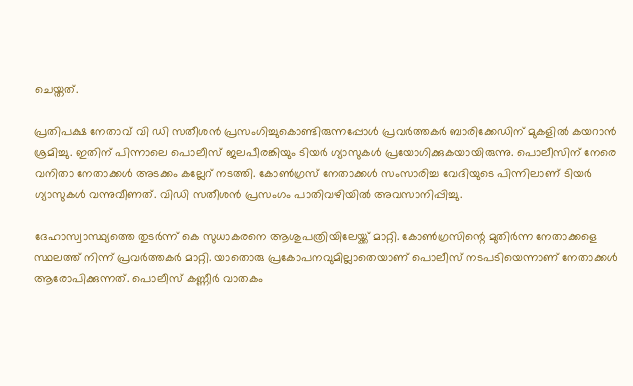ചെയ്തത്.

പ്രതിപക്ഷ നേതാവ് വി ഡി സതീശന്‍ പ്രസംഗിച്ചുകൊണ്ടിരുന്നപ്പോള്‍ പ്രവര്‍ത്തകര്‍ ബാരിക്കേഡിന് മുകളില്‍ കയറാന്‍ ശ്രമിച്ചു. ഇതിന് പിന്നാലെ പൊലീസ് ജലപീരങ്കിയും ടിയര്‍ ഗ്യാസുകള്‍ പ്രയോഗിക്കുകയായിരുന്നു. പൊലീസിന് നേരെ വനിതാ നേതാക്കള്‍ അടക്കം കല്ലേറ് നടത്തി. കോണ്‍ഗ്രസ് നേതാക്കള്‍ സംസാരിച്ച വേദിയുടെ പിന്നിലാണ് ടിയര്‍ ഗ്യാസുകള്‍ വന്നുവീണത്. വിഡി സതീശന്‍ പ്രസംഗം പാതിവഴിയില്‍ അവസാനിപ്പിച്ചു.

ദേഹാസ്വാസ്ഥ്യത്തെ തുടര്‍ന്ന് കെ സുധാകരനെ ആശുപത്രിയിലേയ്ക്ക് മാറ്റി. കോണ്‍ഗ്രസിന്റെ മുതിര്‍ന്ന നേതാക്കളെ സ്ഥലത്ത് നിന്ന് പ്രവര്‍ത്തകര്‍ മാറ്റി. യാതൊരു പ്രകോപനവുമില്ലാതെയാണ് പൊലീസ് നടപടിയെന്നാണ് നേതാക്കള്‍ ആരോപിക്കുന്നത്. പൊലീസ് കണ്ണീര്‍ വാതകം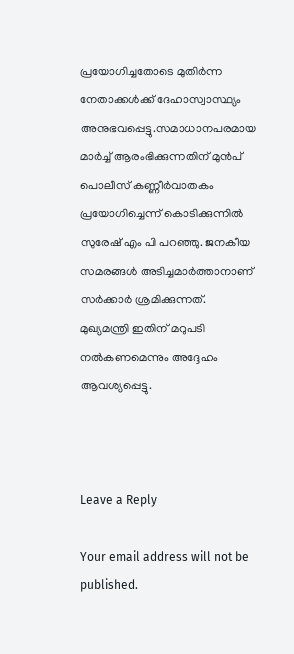പ്രയോഗിച്ചതോടെ മുതിര്‍ന്ന നേതാക്കള്‍ക്ക് ദേഹാസ്വാസ്ഥ്യം അനുഭവപ്പെട്ടു.സമാധാനപരമായ മാര്‍ച്ച് ആരംഭിക്കുന്നതിന് മുന്‍പ് പൊലീസ് കണ്ണീര്‍വാതകം പ്രയോഗിച്ചെന്ന് കൊടിക്കുന്നില്‍ സുരേഷ് എം പി പറഞ്ഞു. ജനകീയ സമരങ്ങള്‍ അടിച്ചമാര്‍ത്താനാണ് സര്‍ക്കാര്‍ ശ്രമിക്കുന്നത്. മുഖ്യമന്ത്രി ഇതിന് മറുപടി നല്‍കണമെന്നും അദ്ദേഹം ആവശ്യപ്പെട്ടു.



Leave a Reply

Your email address will not be published.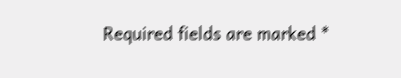Required fields are marked *